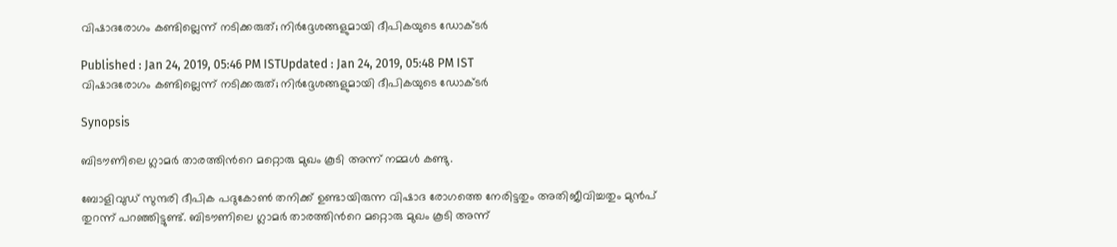വിഷാദരോഗം കണ്ടില്ലെന്ന് നടിക്കരുത്; നിര്‍ദ്ദേശങ്ങളുമായി ദീപികയുടെ ഡോക്ടര്‍

Published : Jan 24, 2019, 05:46 PM ISTUpdated : Jan 24, 2019, 05:48 PM IST
വിഷാദരോഗം കണ്ടില്ലെന്ന് നടിക്കരുത്; നിര്‍ദ്ദേശങ്ങളുമായി ദീപികയുടെ ഡോക്ടര്‍

Synopsis

ബിടൗണിലെ ഗ്ലാമര്‍ താരത്തിന്‍റെ മറ്റൊരു മുഖം കൂടി അന്ന് നമ്മള്‍ കണ്ടു.

ബോളിവുഡ് സുന്ദരി ദീപിക പദുകോണ്‍ തനിക്ക് ഉണ്ടായിരുന്ന വിഷാദ രോഗത്തെ നേരിട്ടതും അതിജീവിച്ചതും മുന്‍പ് തുറന്ന് പറഞ്ഞിട്ടുണ്ട്. ബിടൗണിലെ ഗ്ലാമര്‍ താരത്തിന്‍റെ മറ്റൊരു മുഖം കൂടി അന്ന്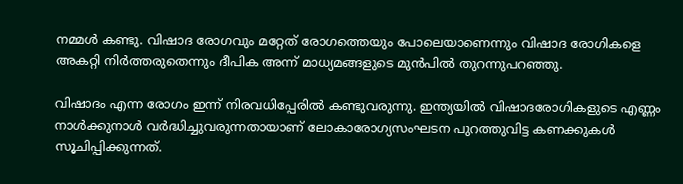നമ്മള്‍ കണ്ടു. വിഷാദ രോഗവും മറ്റേത് രോഗത്തെയും പോലെയാണെന്നും വിഷാദ രോഗികളെ അകറ്റി നിര്‍ത്തരുതെന്നും ദീപിക അന്ന് മാധ്യമങ്ങളുടെ മുന്‍പില്‍ തുറന്നുപറഞ്ഞു.

വിഷാദം എന്ന രോഗം ഇന്ന് നിരവധിപ്പേരില്‍ കണ്ടുവരുന്നു. ഇന്ത്യയില്‍ വിഷാദരോഗികളുടെ എണ്ണം നാള്‍ക്കുനാള്‍ വര്‍ദ്ധിച്ചുവരുന്നതായാണ് ലോകാരോഗ്യസംഘടന പുറത്തുവിട്ട കണക്കുകള്‍ സൂചിപ്പിക്കുന്നത്.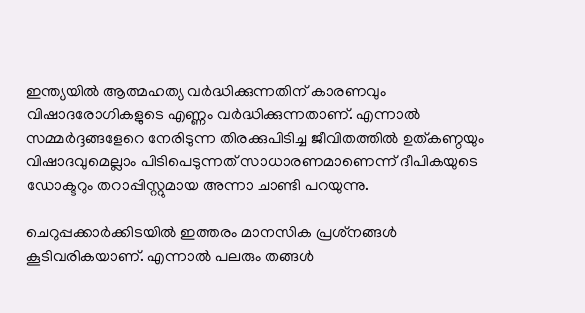ഇന്ത്യയില്‍ ആത്മഹത്യ വര്‍ദ്ധിക്കുന്നതിന് കാരണവും വിഷാദരോഗികളുടെ എണ്ണം വര്‍ദ്ധിക്കുന്നതാണ്. എന്നാല്‍ സമ്മര്‍ദ്ദങ്ങളേറെ നേരിടുന്ന തിരക്കുപിടിച്ച ജീവിതത്തില്‍ ഉത്കണ്ഠയും വിഷാദവുമെല്ലാം പിടിപെടുന്നത് സാധാരണമാണെന്ന് ദീപികയുടെ ഡോക്ടറും തറാപ്പിസ്റ്റുമായ അന്നാ ചാണ്ടി പറയുന്നു.

ചെറുപ്പക്കാര്‍ക്കിടയില്‍ ഇത്തരം മാനസിക പ്രശ്‌നങ്ങള്‍ കൂടിവരികയാണ്. എന്നാല്‍ പലരും തങ്ങള്‍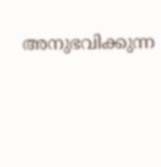അനുഭവിക്കുന്ന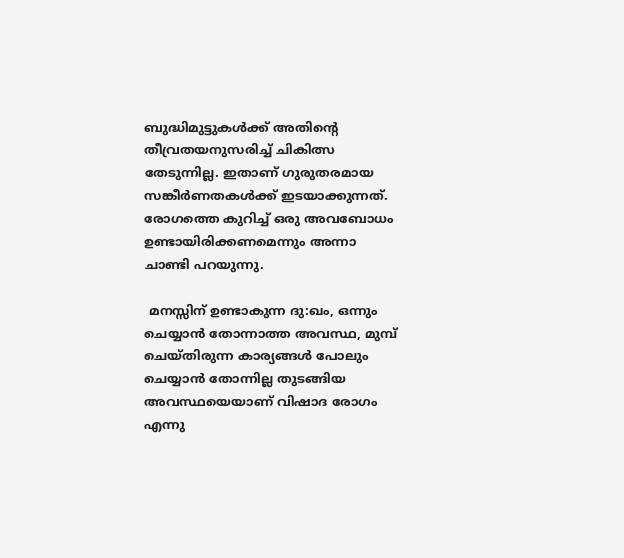ബുദ്ധിമുട്ടുകള്‍ക്ക് അതിന്റെ തീവ്രതയനുസരിച്ച് ചികിത്സ തേടുന്നില്ല. ഇതാണ് ഗുരുതരമായ സങ്കീര്‍ണതകള്‍ക്ക് ഇടയാക്കുന്നത്. രോഗത്തെ കുറിച്ച് ഒരു അവബോധം ഉണ്ടായിരിക്കണമെന്നും അന്നാ ചാണ്ടി പറയുന്നു.

 മനസ്സിന് ഉണ്ടാകുന്ന ദു:ഖം, ഒന്നും ചെയ്യാന്‍ തോന്നാത്ത അവസ്ഥ, മുമ്പ് ചെയ്തിരുന്ന കാര്യങ്ങള്‍ പോലും ചെയ്യാന്‍ തോന്നില്ല തുടങ്ങിയ അവസ്ഥയെയാണ് വിഷാദ രോഗം എന്നു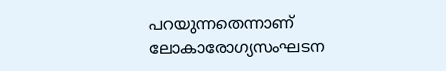പറയുന്നതെന്നാണ് ലോകാരോഗ്യസംഘടന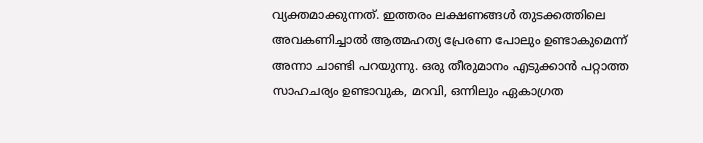വ്യക്തമാക്കുന്നത്. ഇത്തരം ലക്ഷണങ്ങള്‍ തുടക്കത്തിലെ അവകണിച്ചാല്‍ ആത്മഹത്യ പ്രേരണ പോലും ഉണ്ടാകുമെന്ന് അന്നാ ചാണ്ടി പറയുന്നു. ഒരു തീരുമാനം എടുക്കാന്‍ പറ്റാത്ത സാഹചര്യം ഉണ്ടാവുക, മറവി, ഒന്നിലും ഏകാഗ്രത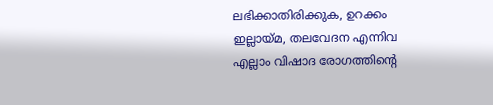ലഭിക്കാതിരിക്കുക, ഉറക്കം ഇല്ലായ്മ, തലവേദന എന്നിവ എല്ലാം വിഷാദ രോഗത്തിന്‍റെ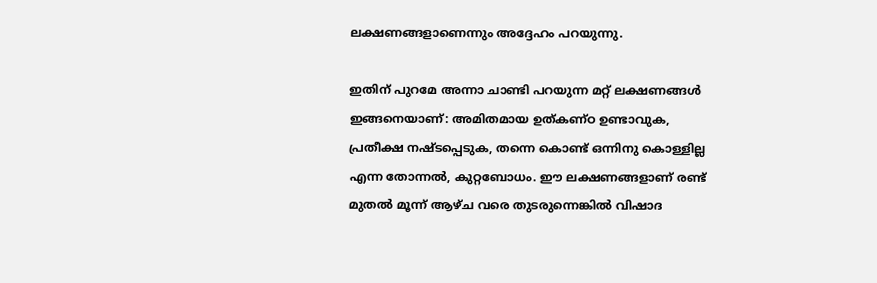ലക്ഷണങ്ങളാണെന്നും അദ്ദേഹം പറയുന്നു.

ഇതിന് പുറമേ അന്നാ ചാണ്ടി പറയുന്ന മറ്റ് ലക്ഷണങ്ങള്‍ ഇങ്ങനെയാണ്: അമിതമായ ഉത്കണ്ഠ ഉണ്ടാവുക, പ്രതീക്ഷ നഷ്ടപ്പെടുക, തന്നെ കൊണ്ട് ഒന്നിനു കൊള്ളില്ല എന്ന തോന്നല്‍, കുറ്റബോധം. ഈ ലക്ഷണങ്ങളാണ് രണ്ട് മുതല്‍ മൂന്ന് ആഴ്ച വരെ തുടരുന്നെങ്കില്‍ വിഷാദ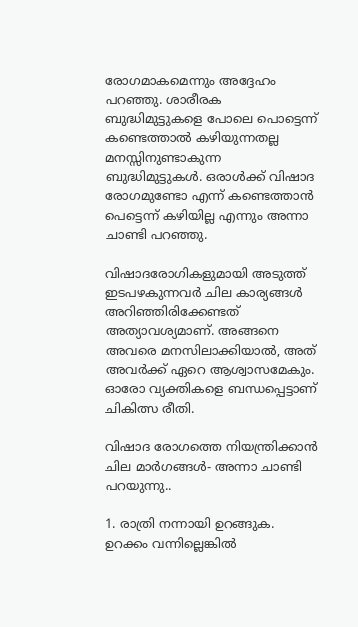രോഗമാകമെന്നും അദ്ദേഹം പറഞ്ഞു. ശാരീരക ബുദ്ധിമുട്ടുകളെ പോലെ പൊട്ടെന്ന് കണ്ടെത്താല്‍ കഴിയുന്നതല്ല മനസ്സിനുണ്ടാകുന്ന ബുദ്ധിമുട്ടുകള്‍. ഒരാള്‍ക്ക് വിഷാദ രോഗമുണ്ടോ എന്ന് കണ്ടെത്താന്‍ പെട്ടെന്ന് കഴിയില്ല എന്നും അന്നാ ചാണ്ടി പറഞ്ഞു.

വിഷാദരോഗികളുമായി അടുത്ത് ഇടപഴകുന്നവര്‍ ചില കാര്യങ്ങള്‍ അറിഞ്ഞിരിക്കേണ്ടത് അത്യാവശ്യമാണ്. അങ്ങനെ അവരെ മനസിലാക്കിയാല്‍, അത് അവര്‍ക്ക് ഏറെ ആശ്വാസമേകും. ഓരോ വ്യക്തികളെ ബന്ധപ്പെട്ടാണ് ചികിത്സ രീതി.

വിഷാദ രോഗത്തെ നിയന്ത്രിക്കാന്‍ ചില മാര്‍ഗങ്ങള്‍- അന്നാ ചാണ്ടി പറയുന്നു..

1. രാത്രി നന്നായി ഉറങ്ങുക. ഉറക്കം വന്നില്ലെങ്കില്‍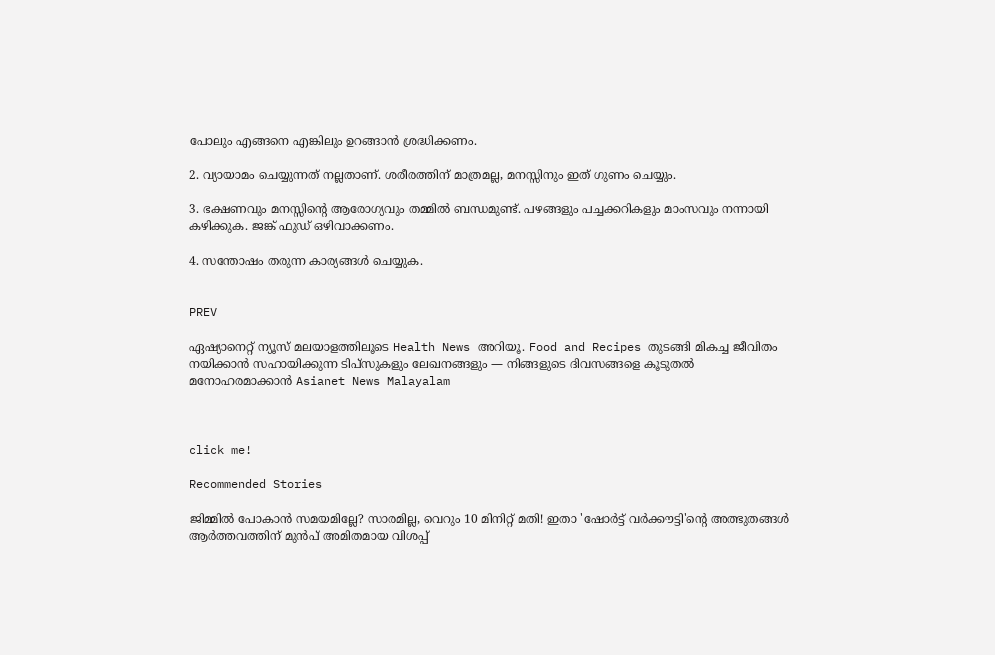പോലും എങ്ങനെ എങ്കിലും ഉറങ്ങാന്‍ ശ്രദ്ധിക്കണം.

2. വ്യായാമം ചെയ്യുന്നത് നല്ലതാണ്. ശരീരത്തിന് മാത്രമല്ല, മനസ്സിനും ഇത് ഗുണം ചെയ്യും.

3. ഭക്ഷണവും മനസ്സിന്‍റെ ആരോഗ്യവും തമ്മില്‍ ബന്ധമുണ്ട്. പഴങ്ങളും പച്ചക്കറികളും മാംസവും നന്നായി കഴിക്കുക. ജങ്ക് ഫുഡ് ഒഴിവാക്കണം.

4. സന്തോഷം തരുന്ന കാര്യങ്ങള്‍ ചെയ്യുക.


PREV

ഏഷ്യാനെറ്റ് ന്യൂസ് മലയാളത്തിലൂടെ Health News അറിയൂ. Food and Recipes തുടങ്ങി മികച്ച ജീവിതം നയിക്കാൻ സഹായിക്കുന്ന ടിപ്സുകളും ലേഖനങ്ങളും — നിങ്ങളുടെ ദിവസങ്ങളെ കൂടുതൽ മനോഹരമാക്കാൻ Asianet News Malayalam



click me!

Recommended Stories

ജിമ്മിൽ പോകാൻ സമയമില്ലേ? സാരമില്ല, വെറും 10 മിനിറ്റ് മതി! ഇതാ 'ഷോർട്ട് വർക്കൗട്ടി'ന്റെ അത്ഭുതങ്ങൾ
ആർത്തവത്തിന് മുൻപ് അമിതമായ വിശപ്പ്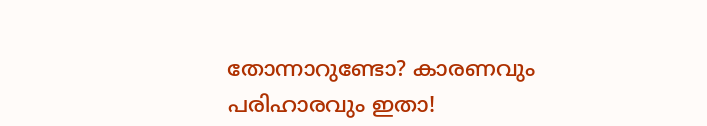തോന്നാറുണ്ടോ? കാരണവും പരിഹാരവും ഇതാ!